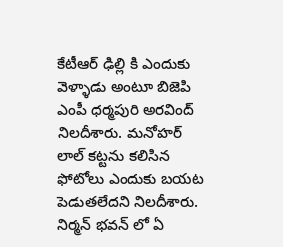కేటీఆర్ ఢిల్లి కి ఎందుకు వెళ్ళాడు అంటూ బిజెపి ఎంపీ ధర్మపురి అరవింద్ నిలదీశారు. మనోహర్ లాల్ కట్టను కలిసిన ఫోటోలు ఎందుకు బయట పెడుతలేదని నిలదీశారు. నిర్మన్ భవన్ లో ఏ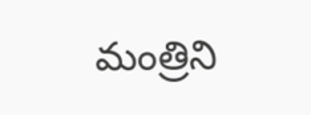మంత్రిని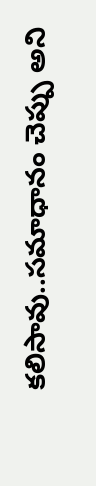కలిసావు..సమాధానం చెప్పు అని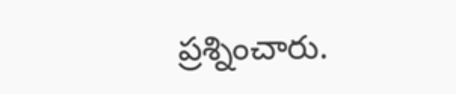ప్రశ్నించారు.